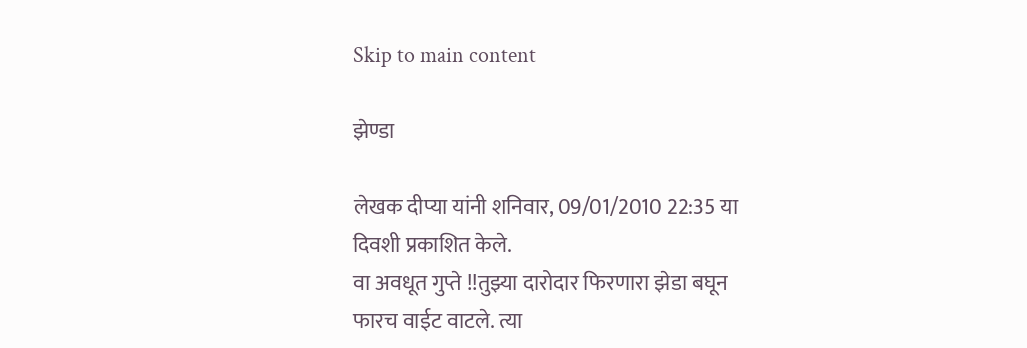Skip to main content

झेण्डा

लेखक दीप्या यांनी शनिवार, 09/01/2010 22:35 या दिवशी प्रकाशित केले.
वा अवधूत गुप्ते !!तुझ्या दारोदार फिरणारा झेडा बघून फारच वाईट वाटले. त्या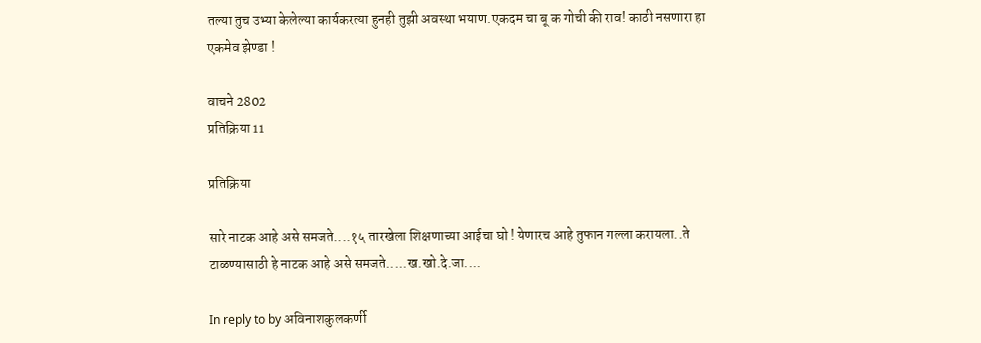तल्या तुच उभ्या केलेल्या कार्यकरत्या हुनही तुझी अवस्था भयाण.एकदम चा बू क गोची की राव! काठी नसणारा हा एकमेव झेण्डा !

वाचने 2802
प्रतिक्रिया 11

प्रतिक्रिया

सारे नाटक आहे असे समजते....१५ तारखेला शिक्षणाच्या आईचा घो ! येणारच आहे तुफान गल्ला करायला..ते टाळण्यासाठी हे नाटक आहे असे समजते.....ख.खो.दे.जा....

In reply to by अविनाशकुलकर्णी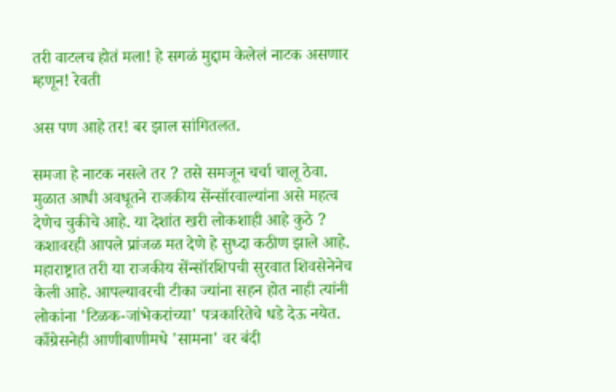तरी वाटलच होतं मला! हे सगळं मुद्दाम केलेलं नाटक असणार म्हणून! रेवती

अस पण आहे तर! बर झाल सांगितलत.

समजा हे नाटक नसले तर ? तसे समजून चर्चा चालू ठेवा. मुळात आधी अवधूतने राजकीय सेंन्सॉरवाल्यांना असे महत्व देणेच चुकीचे आहे. या देशांत खरी लोकशाही आहे कुठे ? कशावरही आपले प्रांजळ मत देणे हे सुध्दा कठीण झाले आहे. महाराष्ट्रात तरी या राजकीय सेंन्सॉरशिपची सुरवात शिवसेनेनेच केली आहे. आपल्यावरची टीका ज्यांना सहन होत नाही त्यांनी लोकांना 'टिळक-जांभेकरांच्या' पत्रकारितेचे धडे देऊ नयेत. काँग्रेसनेही आणीबाणीमधे 'सामना' वर बंदी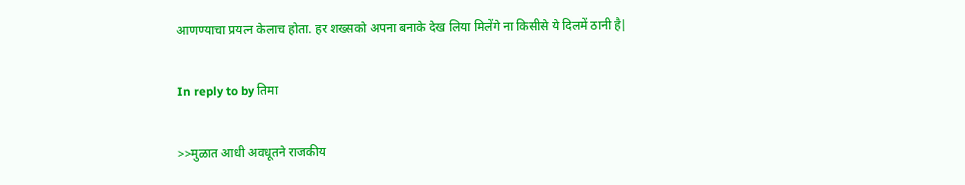आणण्याचा प्रयत्न केलाच होता. हर शख्सको अपना बनाके देख लिया मिलेंगे ना किसीसे ये दिलमें ठानी है|

In reply to by तिमा

>>मुळात आधी अवधूतने राजकीय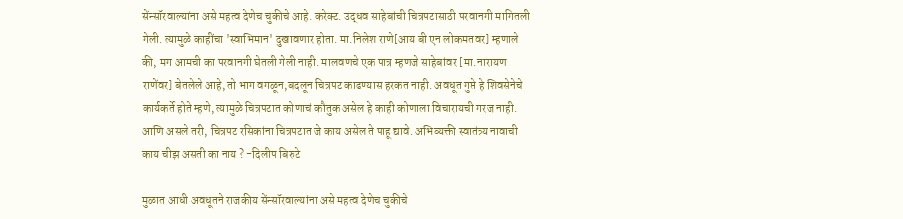सेंन्सॉरवाल्यांना असे महत्व देणेच चुकीचे आहे. करेक्ट. उद्धव साहेबांची चित्रपटासाठी परवानगी मागितली गेली. त्यामुळे काहींचा 'स्वाभिमान' दुखावणार होता. मा.निलेश राणे[आय बी एन लोकमतवर] म्हणाले की, मग आमची का परवानगी घेतली गेली नाही. मालवणचे एक पात्र म्हणजे साहेबांवर [मा.नारायण राणेंवर] बेतलेले आहे, तो भाग वगळून,बदलून चित्रपट काढण्यास हरकत नाही. अवधूत गुप्ते हे शिवसेनेचे कार्यकर्ते होते म्हणे, त्यामुळे चित्रपटात कोणाचं कौतुक असेल हे काही कोणाला विचारायची गरज नाही. आणि असले तरी, चित्रपट रसिकांना चित्रपटात जे काय असेल ते पाहू द्यावे. अभिव्यक्ती स्वातंत्र्य नावाची काय चीझ असती का नाय ? -दिलीप बिरुटे

मुळात आधी अवधूतने राजकीय सेंन्सॉरवाल्यांना असे महत्व देणेच चुकीचे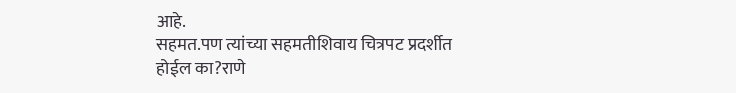आहे.
सहमत.पण त्यांच्या सहमतीशिवाय चित्रपट प्रदर्शीत होईल का?राणे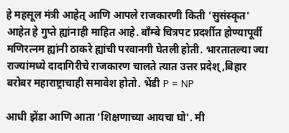हे महसूल मंत्री आहेत् आणि आपले राजकारणी किती 'सुसंस्कृत' आहेत हे गुप्ते ह्यांनाही माहित आहे. बाँम्बे चित्रपट प्रदर्शीत होण्यापूर्वी मणिरत्नम ह्यांनी ठाकरे ह्यांची परवानगी घेतली होती. भारतातल्या ज्या राज्यांमध्ये दादागिरीचे राजकारण चालते त्यात उत्तर प्रदेश्,बिहार बरोबर महाराष्ट्राचाही समावेश होतो. भेंडी P = NP

आधी झेंडा आणि आता 'शिक्षणाच्या आयचा घो'. मी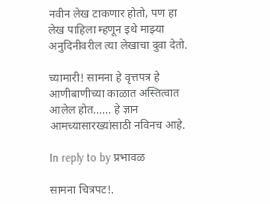नवीन लेख टाकणार होतो, पण हा लेख पाहिला म्हणून इथे माझ्या अनुदिनीवरील त्या लेखाचा दुवा देतो.

च्यामारी! सामना हे वृत्तपत्र हे आणीबाणीच्या काळात अस्तित्वात आलेल होत...... हे ज्ञान आमच्यासारख्यांसाठी नविनच आहे.

In reply to by प्रभावळ

सामना चित्रपट!.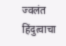ज्वलंत हिंदुत्वाचा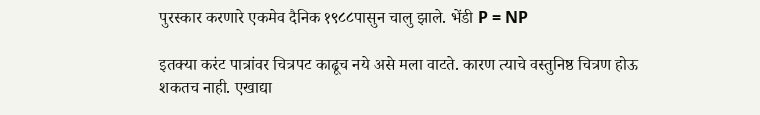पुरस्कार करणारे एकमेव दैनिक १९८८पासुन चालु झाले. भेंडी P = NP

इतक्या करंट पात्रांवर चित्रपट काढूच नये असे मला वाटते. कारण त्याचे वस्तुनिष्ठ चित्रण होऊ शकतच नाही. एखाद्या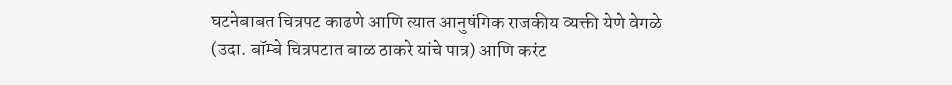घटनेबाबत चित्रपट काढणे आणि त्यात आनुषंगिक राजकीय व्यक्ती येणे वेगळे (उदा. बॉम्बे चित्रपटात बाळ ठाकरे यांचे पात्र) आणि करंट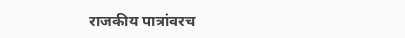राजकीय पात्रांवरच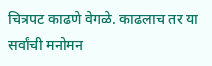चित्रपट काढणे वेगळे. काढलाच तर या सर्वांची मनोमन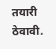तयारी ठेवावी.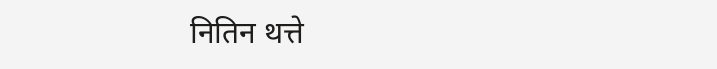नितिन थत्ते